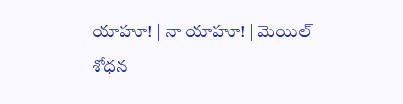యాహూ! | నా యాహూ! | మెయిల్
శోధన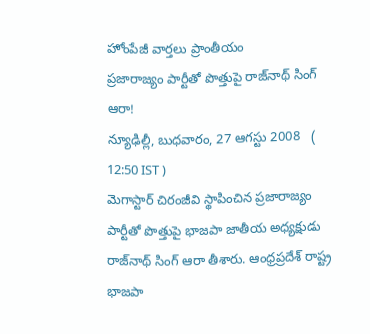హోంపేజీ వార్తలు ప్రాంతీయం
ప్రజారాజ్యం పార్టీతో పొత్తుపై రాజ్‌నాథ్ సింగ్ ఆరా!
న్యూఢిల్లీ, బుధవారం, 27 ఆగస్టు 2008   ( 12:50 IST )
మెగాస్టార్ చిరంజీవి స్థాపించిన ప్రజారాజ్యం పార్టీతో పొత్తుపై భాజపా జాతీయ అధ్యక్షుడు రాజ్‌నాథ్ సింగ్ ఆరా తీశారు. ఆంధ్రప్రదేశ్ రాష్ట్ర భాజపా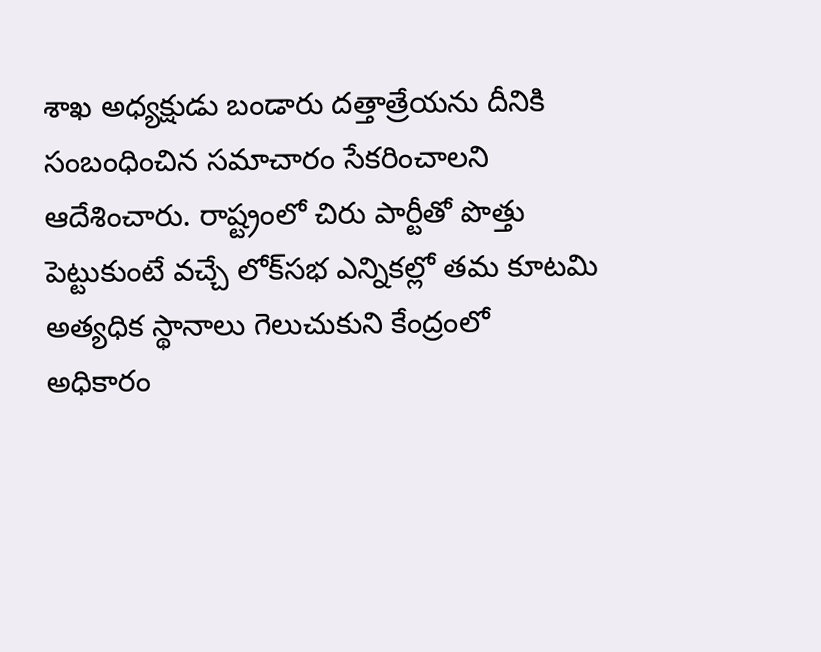శాఖ అధ్యక్షుడు బండారు దత్తాత్రేయను దీనికి సంబంధించిన సమాచారం సేకరించాలని ఆదేశించారు. రాష్ట్రంలో చిరు పార్టీతో పొత్తు పెట్టుకుంటే వచ్చే లోక్‌సభ ఎన్నికల్లో తమ కూటమి అత్యధిక స్థానాలు గెలుచుకుని కేంద్రంలో అధికారం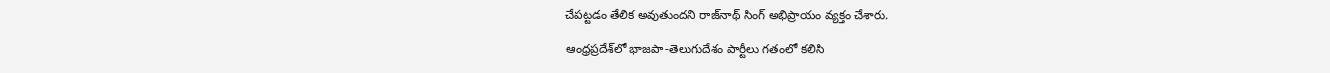చేపట్టడం తేలిక అవుతుందని రాజ్‌నాథ్ సింగ్ అభిప్రాయం వ్యక్తం చేశారు.

ఆంధ్రప్రదేశ్‌లో భాజపా-తెలుగుదేశం పార్టీలు గతంలో కలిసి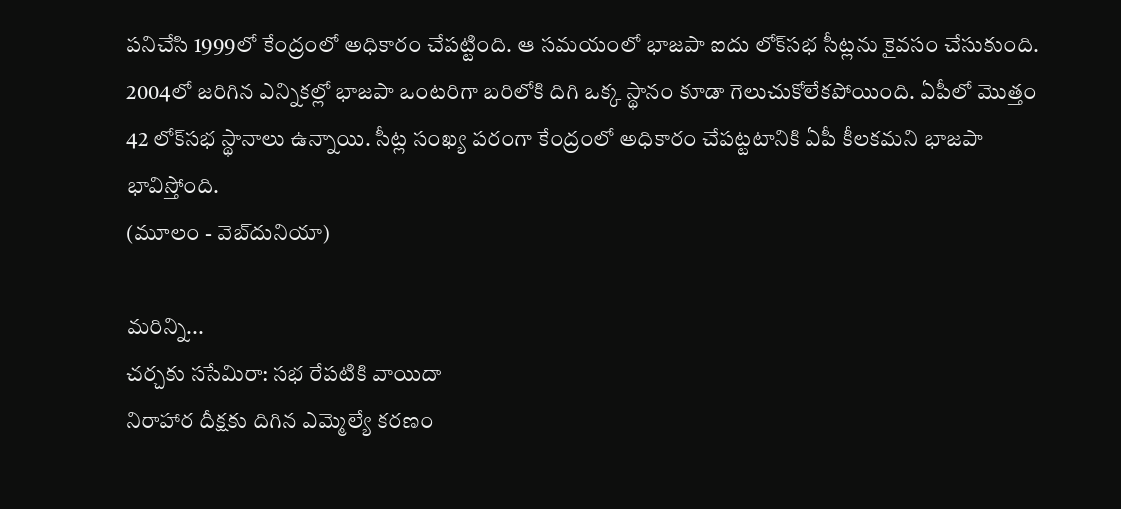పనిచేసి 1999లో కేంద్రంలో అధికారం చేపట్టింది. ఆ సమయంలో భాజపా ఐదు లోక్‌సభ సీట్లను కైవసం చేసుకుంది. 2004లో జరిగిన ఎన్నికల్లో భాజపా ఒంటరిగా బరిలోకి దిగి ఒక్క స్థానం కూడా గెలుచుకోలేకపోయింది. ఏపీలో మొత్తం 42 లోక్‌సభ స్థానాలు ఉన్నాయి. సీట్ల సంఖ్య పరంగా కేంద్రంలో అధికారం చేపట్టటానికి ఏపీ కీలకమని భాజపా భావిస్తోంది.
(మూలం - వెబ్‌దునియా)

మరిన్ని...
చర్చకు ససేమిరా: సభ రేపటికి వాయిదా
నిరాహార దీక్షకు దిగిన ఎమ్మెల్యే కరణం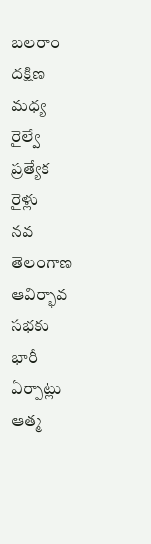బలరాం
దక్షిణ మధ్య రైల్వే ప్రత్యేక రైళ్లు
నవ తెలంగాణ ఆవిర్భావ సభకు భారీ ఏర్పాట్లు
ఆత్మ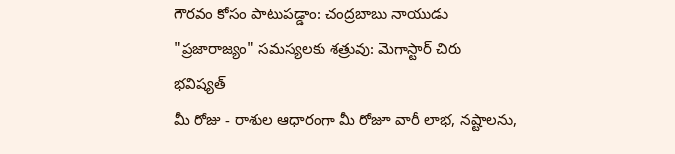గౌరవం కోసం పాటుపడ్డాం: చంద్రబాబు నాయుడు
"ప్రజారాజ్యం" సమస్యలకు శత్రువు: మెగాస్టార్ చిరు
భవిష్యత్
మీ రోజు - రాశుల ఆధారంగా మీ రోజూ వారీ లాభ, నష్టాలను,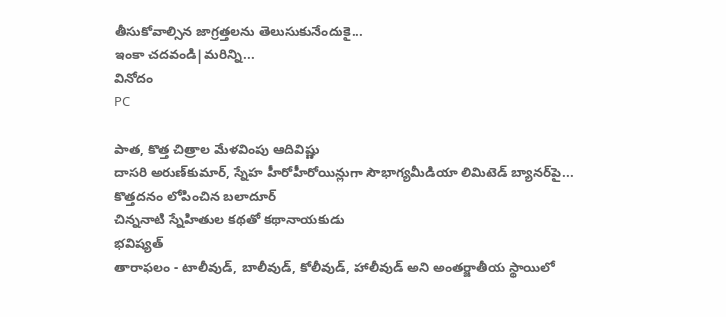తీసుకోవాల్సిన జాగ్రత్తలను తెలుసుకునేందుకై...
ఇంకా చదవండి|మరిన్ని...
వినోదం
PC

పాత, కొత్త చిత్రాల మేళవింపు ఆదివిష్ణు
దాసరి అరుణ్‌కుమార్, స్నేహ హీరోహీరోయిన్లుగా సౌభాగ్యమీడియా లిమిటెడ్ బ్యానర్‌పై...
కొత్తదనం లోపించిన బలాదూర్
చిన్ననాటి స్నేహితుల కథతో కథానాయకుడు
భవిష్యత్
తారాఫలం - టాలీవుడ్, బాలీవుడ్, కోలీవుడ్, హాలీవుడ్‌ అని అంతర్జాతీయ స్థాయిలో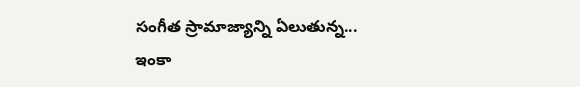సంగీత స్రామాజ్యాన్ని ఏలుతున్న...
ఇంకా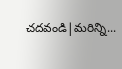చదవండి|మరిన్ని...